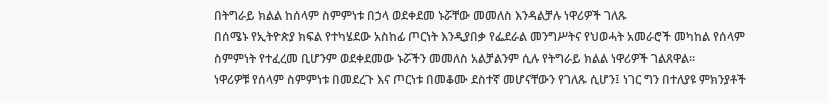በትግራይ ክልል ከሰላም ስምምነቱ በኃላ ወደቀደመ ኑሯቸው መመለስ እንዳልቻሉ ነዋሪዎች ገለጹ
በሰሜኑ የኢትዮጵያ ክፍል የተካሄደው አስከፊ ጦርነት እንዲያበቃ የፌደራል መንግሥትና የህወሓት አመራሮች መካከል የሰላም ስምምነት የተፈረመ ቢሆንም ወደቀደመው ኑሯችን መመለስ አልቻልንም ሲሉ የትግራይ ክልል ነዋሪዎች ገልጸዋል፡፡
ነዋሪዎቹ የሰላም ስምምነቱ በመደረጉ እና ጦርነቱ በመቆሙ ደስተኛ መሆናቸውን የገለጹ ሲሆን፤ ነገር ግን በተለያዩ ምክንያቶች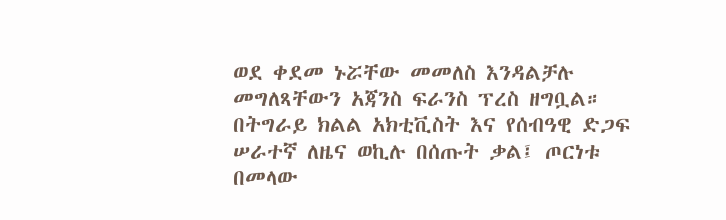ወደ ቀደመ ኑሯቸው መመለስ እንዳልቻሉ መግለጻቸውን አጃንስ ፍራንስ ፕረስ ዘግቧል።
በትግራይ ክልል አክቲቪስት እና የሰብዓዊ ድጋፍ ሠራተኛ ለዜና ወኪሉ በሰጡት ቃል፤ ጦርነቱ በመላው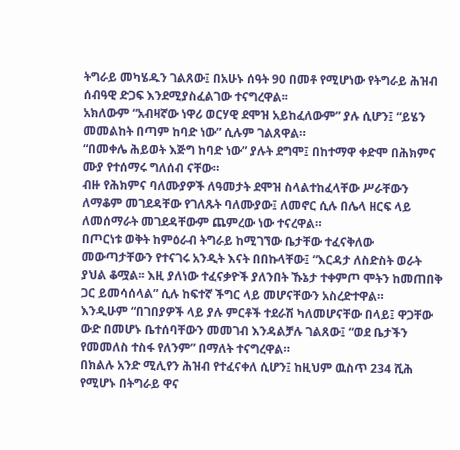ትግራይ መካሄዱን ገልጸው፤ በአሁኑ ሰዓት 90 በመቶ የሚሆነው የትግራይ ሕዝብ ሰብዓዊ ድጋፍ እንደሚያስፈልገው ተናግረዋል፡፡
አክለውም “አብዛኛው ነዋሪ ወርሃዊ ደሞዝ አይከፈለውም” ያሉ ሲሆን፤ “ይሄን መመልከት በጣም ከባድ ነው” ሲሉም ገልጸዋል።
“በመቀሌ ሕይወት እጅግ ከባድ ነው” ያሉት ደግሞ፤ በከተማዋ ቀድሞ በሕክምና ሙያ የተሰማሩ ግለሰብ ናቸው።
ብዙ የሕክምና ባለሙያዎች ለዓመታት ደሞዝ ስላልተከፈላቸው ሥራቸውን ለማቆም መገደዳቸው የገለጹት ባለሙያው፤ ለመኖር ሲሉ በሌላ ዘርፍ ላይ ለመሰማራት መገደዳቸውም ጨምረው ነው ተናረዋል።
በጦርነቱ ወቅት ከምዕራብ ትግራይ ከሚገኘው ቤታቸው ተፈናቅለው መውጣታቸውን የተናገሩ አንዲት እናት በበኩላቸው፤ “እርዳታ ለስድስት ወራት ያህል ቆሟል፡፡ እዚ ያለነው ተፈናቃዮች ያለንበት ኹኔታ ተቀምጦ ሞትን ከመጠበቅ ጋር ይመሳሰላል” ሲሉ ከፍተኛ ችግር ላይ መሆናቸውን አስረድተዋል።
እንዲሁም “በገበያዎች ላይ ያሉ ምርቶች ተደራሽ ካለመሆናቸው በላይ፤ ዋጋቸው ውድ በመሆኑ ቤተሰባቸውን መመገብ እንዳልቻሉ ገልጸው፤ “ወደ ቤታችን የመመለስ ተስፋ የለንም” በማለት ተናግረዋል።
በክልሉ አንድ ሚሊየን ሕዝብ የተፈናቀለ ሲሆን፤ ከዚህም ዉስጥ 234 ሺሕ የሚሆኑ በትግራይ ዋና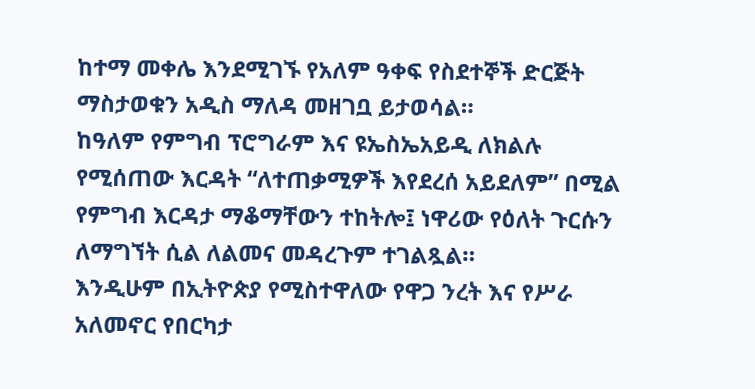ከተማ መቀሌ እንደሚገኙ የአለም ዓቀፍ የስደተኞች ድርጅት ማስታወቁን አዲስ ማለዳ መዘገቧ ይታወሳል።
ከዓለም የምግብ ፕሮግራም እና ዩኤስኤአይዲ ለክልሉ የሚሰጠው እርዳት “ለተጠቃሚዎች እየደረሰ አይደለም” በሚል የምግብ እርዳታ ማቆማቸውን ተከትሎ፤ ነዋሪው የዕለት ጉርሱን ለማግኘት ሲል ለልመና መዳረጉም ተገልጿል።
እንዲሁም በኢትዮጵያ የሚስተዋለው የዋጋ ንረት እና የሥራ አለመኖር የበርካታ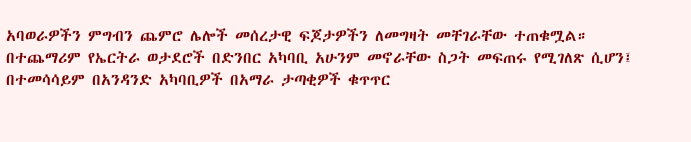አባወራዎችን ምግብን ጨምሮ ሌሎች መሰረታዊ ፍጆታዎችን ለመግዛት መቸገራቸው ተጠቁሟል።
በተጨማሪም የኤርትራ ወታደሮች በድንበር አካባቢ አሁንም መኖራቸው ስጋት መፍጠሩ የሚገለጽ ሲሆን፤ በተመሳሳይም በአንዳንድ አካባቢዎች በአማራ ታጣቂዎች ቁጥጥር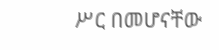ሥር በመሆናቸው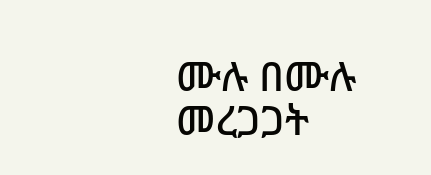ሙሉ በሙሉ መረጋጋት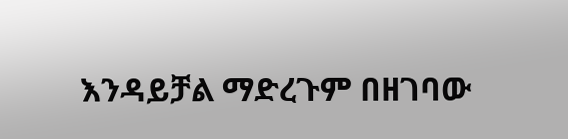እንዳይቻል ማድረጉም በዘገባው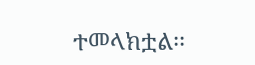ተመላክቷል፡፡